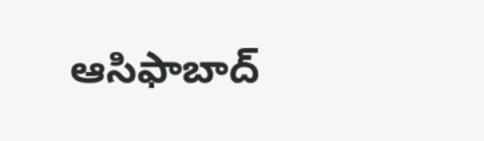ఆసిఫాబాద్‌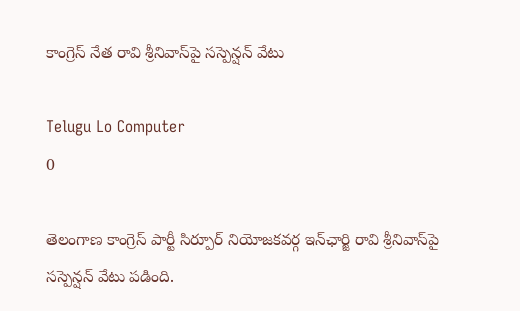కాంగ్రెస్‌ నేత రావి శ్రీనివాస్‌పై సస్పెన్షన్‌ వేటు

Telugu Lo Computer
0

తెలంగాణ కాంగ్రెస్‌ పార్టీ సిర్పూర్‌ నియోజకవర్గ ఇన్‌ఛార్జి రావి శ్రీనివాస్‌పై సస్పెన్షన్‌ వేటు పడింది.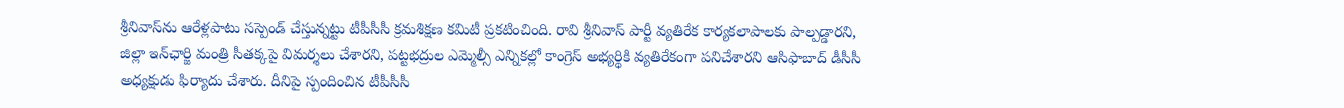శ్రీనివాస్‌ను ఆరేళ్లపాటు సస్పెండ్‌ చేస్తున్నట్టు టీపీసీసీ క్రమశిక్షణ కమిటీ ప్రకటించింది. రావి శ్రీనివాస్‌ పార్టీ వ్యతిరేక కార్యకలాపాలకు పాల్పడ్డారని, జిల్లా ఇన్‌ఛార్జి మంత్రి సీతక్కపై విమర్శలు చేశారని, పట్టభద్రుల ఎమ్మెల్సీ ఎన్నికల్లో కాంగ్రెస్‌ అభ్యర్థికి వ్యతిరేకంగా పనిచేశారని ఆసిఫాబాద్‌ డీసీసీ అధ్యక్షుడు ఫిర్యాదు చేశారు. దీనిపై స్పందించిన టీపీసీసీ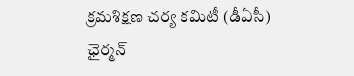క్రమశిక్షణ చర్య కమిటీ (డీఏసీ) ఛైర్మన్‌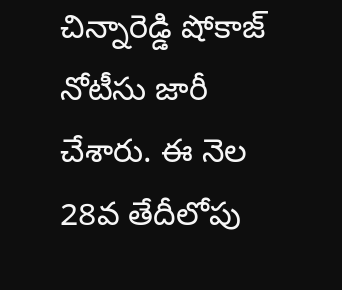చిన్నారెడ్డి షోకాజ్‌ నోటీసు జారీ చేశారు. ఈ నెల 28వ తేదీలోపు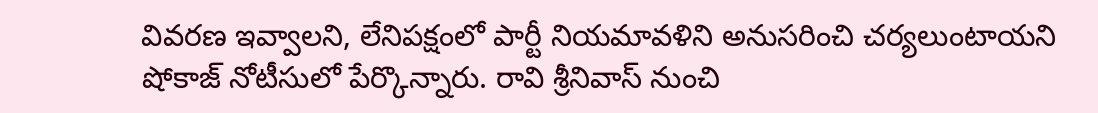వివరణ ఇవ్వాలని, లేనిపక్షంలో పార్టీ నియమావళిని అనుసరించి చర్యలుంటాయని షోకాజ్‌ నోటీసులో పేర్కొన్నారు. రావి శ్రీనివాస్‌ నుంచి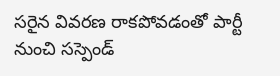సరైన వివరణ రాకపోవడంతో పార్టీ నుంచి సస్పెండ్‌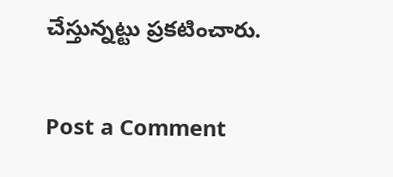చేస్తున్నట్టు ప్రకటించారు.

Post a Comment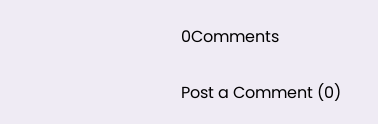0Comments

Post a Comment (0)